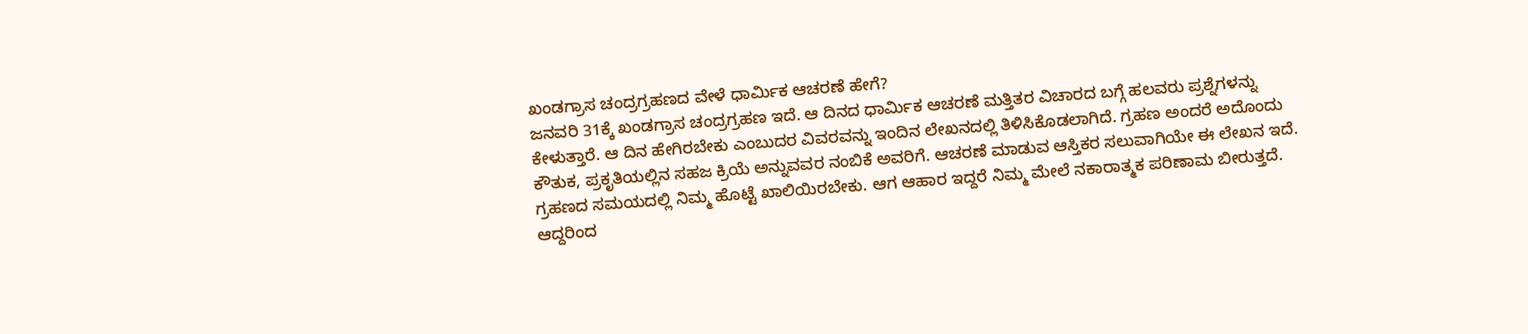ಖಂಡಗ್ರಾಸ ಚಂದ್ರಗ್ರಹಣದ ವೇಳೆ ಧಾರ್ಮಿಕ ಆಚರಣೆ ಹೇಗೆ?
ಜನವರಿ 31ಕ್ಕೆ ಖಂಡಗ್ರಾಸ ಚಂದ್ರಗ್ರಹಣ ಇದೆ. ಆ ದಿನದ ಧಾರ್ಮಿಕ ಆಚರಣೆ ಮತ್ತಿತರ ವಿಚಾರದ ಬಗ್ಗೆ ಹಲವರು ಪ್ರಶ್ನೆಗಳನ್ನು ಕೇಳುತ್ತಾರೆ. ಆ ದಿನ ಹೇಗಿರಬೇಕು ಎಂಬುದರ ವಿವರವನ್ನು ಇಂದಿನ ಲೇಖನದಲ್ಲಿ ತಿಳಿಸಿಕೊಡಲಾಗಿದೆ. ಗ್ರಹಣ ಅಂದರೆ ಅದೊಂದು ಕೌತುಕ, ಪ್ರಕೃತಿಯಲ್ಲಿನ ಸಹಜ ಕ್ರಿಯೆ ಅನ್ನುವವರ ನಂಬಿಕೆ ಅವರಿಗೆ. ಆಚರಣೆ ಮಾಡುವ ಆಸ್ತಿಕರ ಸಲುವಾಗಿಯೇ ಈ ಲೇಖನ ಇದೆ.
ಗ್ರಹಣದ ಸಮಯದಲ್ಲಿ ನಿಮ್ಮ ಹೊಟ್ಟೆ ಖಾಲಿಯಿರಬೇಕು. ಆಗ ಆಹಾರ ಇದ್ದರೆ ನಿಮ್ಮ ಮೇಲೆ ನಕಾರಾತ್ಮಕ ಪರಿಣಾಮ ಬೀರುತ್ತದೆ. ಆದ್ದರಿಂದ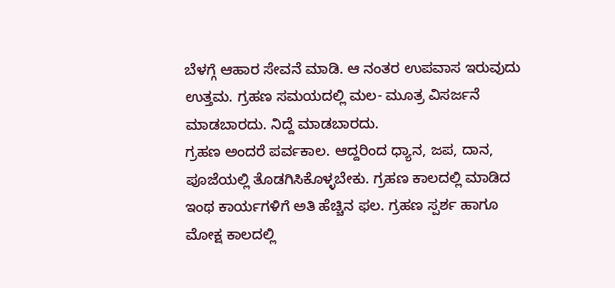ಬೆಳಗ್ಗೆ ಆಹಾರ ಸೇವನೆ ಮಾಡಿ. ಆ ನಂತರ ಉಪವಾಸ ಇರುವುದು ಉತ್ತಮ. ಗ್ರಹಣ ಸಮಯದಲ್ಲಿ ಮಲ- ಮೂತ್ರ ವಿಸರ್ಜನೆ ಮಾಡಬಾರದು. ನಿದ್ದೆ ಮಾಡಬಾರದು.
ಗ್ರಹಣ ಅಂದರೆ ಪರ್ವಕಾಲ. ಆದ್ದರಿಂದ ಧ್ಯಾನ, ಜಪ, ದಾನ, ಪೂಜೆಯಲ್ಲಿ ತೊಡಗಿಸಿಕೊಳ್ಳಬೇಕು. ಗ್ರಹಣ ಕಾಲದಲ್ಲಿ ಮಾಡಿದ ಇಂಥ ಕಾರ್ಯಗಳಿಗೆ ಅತಿ ಹೆಚ್ಚಿನ ಫಲ. ಗ್ರಹಣ ಸ್ಪರ್ಶ ಹಾಗೂ ಮೋಕ್ಷ ಕಾಲದಲ್ಲಿ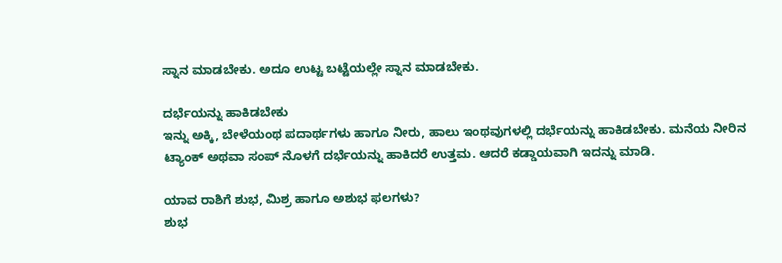ಸ್ನಾನ ಮಾಡಬೇಕು. ಅದೂ ಉಟ್ಟ ಬಟ್ಟೆಯಲ್ಲೇ ಸ್ನಾನ ಮಾಡಬೇಕು.

ದರ್ಭೆಯನ್ನು ಹಾಕಿಡಬೇಕು
ಇನ್ನು ಅಕ್ಕಿ, ಬೇಳೆಯಂಥ ಪದಾರ್ಥಗಳು ಹಾಗೂ ನೀರು, ಹಾಲು ಇಂಥವುಗಳಲ್ಲಿ ದರ್ಭೆಯನ್ನು ಹಾಕಿಡಬೇಕು. ಮನೆಯ ನೀರಿನ ಟ್ಯಾಂಕ್ ಅಥವಾ ಸಂಪ್ ನೊಳಗೆ ದರ್ಭೆಯನ್ನು ಹಾಕಿದರೆ ಉತ್ತಮ. ಆದರೆ ಕಡ್ಡಾಯವಾಗಿ ಇದನ್ನು ಮಾಡಿ.

ಯಾವ ರಾಶಿಗೆ ಶುಭ, ಮಿಶ್ರ ಹಾಗೂ ಅಶುಭ ಫಲಗಳು?
ಶುಭ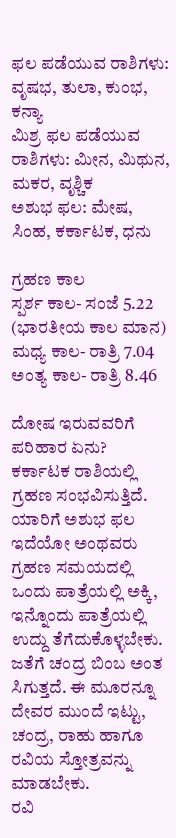ಫಲ ಪಡೆಯುವ ರಾಶಿಗಳು: ವೃಷಭ, ತುಲಾ, ಕುಂಭ, ಕನ್ಯಾ
ಮಿಶ್ರ ಫಲ ಪಡೆಯುವ ರಾಶಿಗಳು: ಮೀನ, ಮಿಥುನ, ಮಕರ, ವೃಶ್ಚಿಕ
ಅಶುಭ ಫಲ: ಮೇಷ, ಸಿಂಹ, ಕರ್ಕಾಟಕ, ಧನು

ಗ್ರಹಣ ಕಾಲ
ಸ್ಪರ್ಶ ಕಾಲ- ಸಂಜೆ 5.22 (ಭಾರತೀಯ ಕಾಲ ಮಾನ)
ಮಧ್ಯ ಕಾಲ- ರಾತ್ರಿ 7.04
ಅಂತ್ಯ ಕಾಲ- ರಾತ್ರಿ 8.46

ದೋಷ ಇರುವವರಿಗೆ ಪರಿಹಾರ ಏನು?
ಕರ್ಕಾಟಕ ರಾಶಿಯಲ್ಲಿ ಗ್ರಹಣ ಸಂಭವಿಸುತ್ತಿದೆ. ಯಾರಿಗೆ ಅಶುಭ ಫಲ ಇದೆಯೋ ಅಂಥವರು ಗ್ರಹಣ ಸಮಯದಲ್ಲಿ ಒಂದು ಪಾತ್ರೆಯಲ್ಲಿ ಅಕ್ಕಿ, ಇನ್ನೊಂದು ಪಾತ್ರೆಯಲ್ಲಿ ಉದ್ದು ತೆಗೆದುಕೊಳ್ಳಬೇಕು. ಜತೆಗೆ ಚಂದ್ರ ಬಿಂಬ ಅಂತ ಸಿಗುತ್ತದೆ. ಈ ಮೂರನ್ನೂ ದೇವರ ಮುಂದೆ ಇಟ್ಟು, ಚಂದ್ರ, ರಾಹು ಹಾಗೂ ರವಿಯ ಸ್ತೋತ್ರವನ್ನು ಮಾಡಬೇಕು.
ರವಿ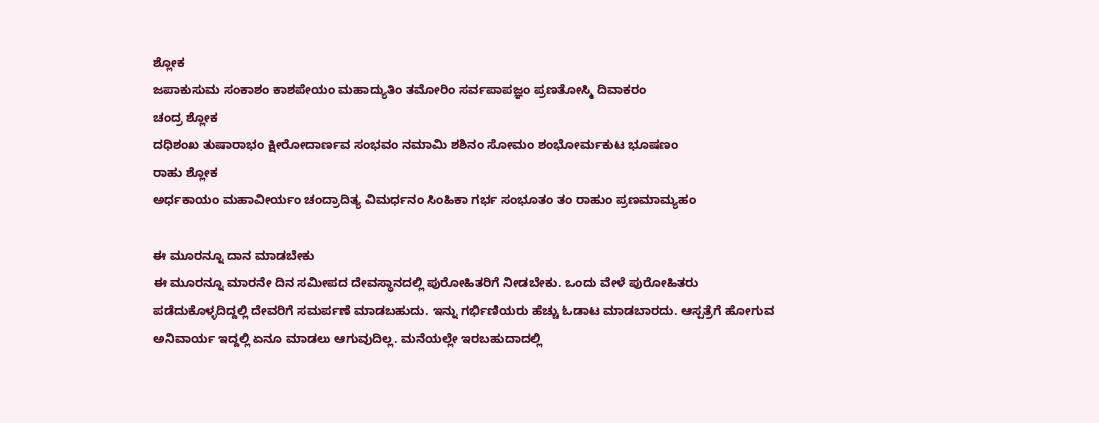ಶ್ಲೋಕ
ಜಪಾಕುಸುಮ ಸಂಕಾಶಂ ಕಾಶಪೇಯಂ ಮಹಾದ್ಯುತಿಂ ತಮೋರಿಂ ಸರ್ವಪಾಪಜ್ಞಂ ಪ್ರಣತೋಸ್ಮಿ ದಿವಾಕರಂ
ಚಂದ್ರ ಶ್ಲೋಕ
ದಧಿಶಂಖ ತುಷಾರಾಭಂ ಕ್ಷೀರೋದಾರ್ಣವ ಸಂಭವಂ ನಮಾಮಿ ಶಶಿನಂ ಸೋಮಂ ಶಂಭೋರ್ಮಕುಟ ಭೂಷಣಂ
ರಾಹು ಶ್ಲೋಕ
ಅರ್ಧಕಾಯಂ ಮಹಾವೀರ್ಯಂ ಚಂದ್ರಾದಿತ್ಯ ವಿಮರ್ಧನಂ ಸಿಂಹಿಕಾ ಗರ್ಭ ಸಂಭೂತಂ ತಂ ರಾಹುಂ ಪ್ರಣಮಾಮ್ಯಹಂ

ಈ ಮೂರನ್ನೂ ದಾನ ಮಾಡಬೇಕು
ಈ ಮೂರನ್ನೂ ಮಾರನೇ ದಿನ ಸಮೀಪದ ದೇವಸ್ಥಾನದಲ್ಲಿ ಪುರೋಹಿತರಿಗೆ ನೀಡಬೇಕು. ಒಂದು ವೇಳೆ ಪುರೋಹಿತರು ಪಡೆದುಕೊಳ್ಳದಿದ್ದಲ್ಲಿ ದೇವರಿಗೆ ಸಮರ್ಪಣೆ ಮಾಡಬಹುದು. ಇನ್ನು ಗರ್ಭಿಣಿಯರು ಹೆಚ್ಚು ಓಡಾಟ ಮಾಡಬಾರದು. ಆಸ್ಪತ್ರೆಗೆ ಹೋಗುವ ಅನಿವಾರ್ಯ ಇದ್ದಲ್ಲಿ ಏನೂ ಮಾಡಲು ಆಗುವುದಿಲ್ಲ. ಮನೆಯಲ್ಲೇ ಇರಬಹುದಾದಲ್ಲಿ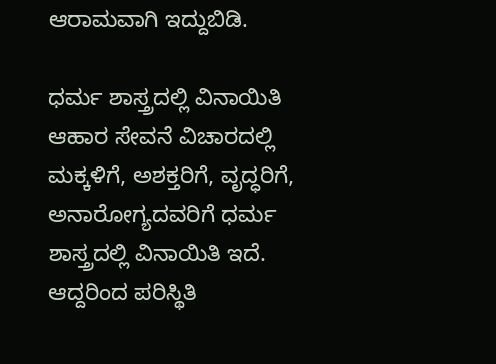ಆರಾಮವಾಗಿ ಇದ್ದುಬಿಡಿ.

ಧರ್ಮ ಶಾಸ್ತ್ರದಲ್ಲಿ ವಿನಾಯಿತಿ
ಆಹಾರ ಸೇವನೆ ವಿಚಾರದಲ್ಲಿ ಮಕ್ಕಳಿಗೆ, ಅಶಕ್ತರಿಗೆ, ವೃದ್ಧರಿಗೆ, ಅನಾರೋಗ್ಯದವರಿಗೆ ಧರ್ಮ ಶಾಸ್ತ್ರದಲ್ಲಿ ವಿನಾಯಿತಿ ಇದೆ. ಆದ್ದರಿಂದ ಪರಿಸ್ಥಿತಿ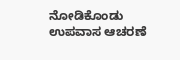ನೋಡಿಕೊಂಡು ಉಪವಾಸ ಆಚರಣೆ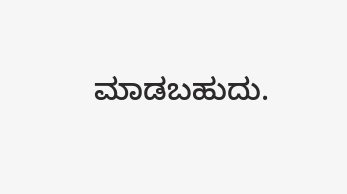ಮಾಡಬಹುದು.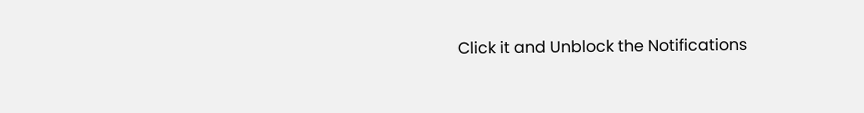Click it and Unblock the Notifications